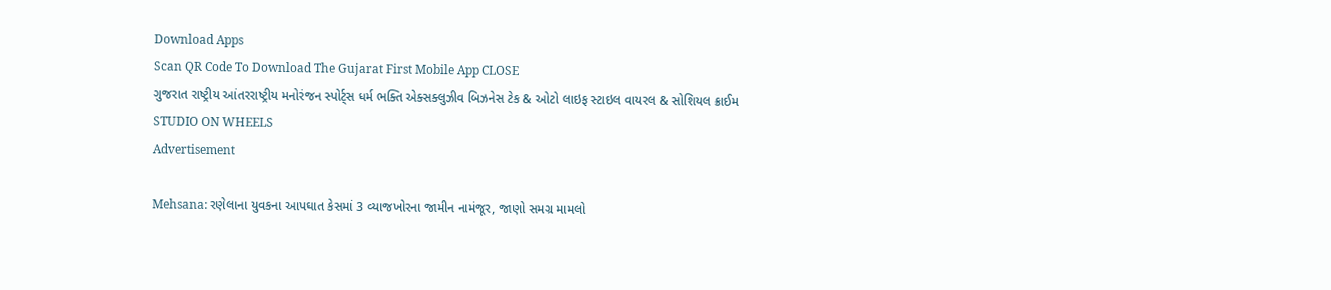Download Apps
Scan QR Code To Download The Gujarat First Mobile App CLOSE
ગુજરાત રાષ્ટ્રીય આંતરરાષ્ટ્રીય મનોરંજન સ્પોર્ટ્સ ધર્મ ભક્તિ એક્સક્લુઝીવ બિઝનેસ ટેક & ઓટો લાઇફ સ્ટાઇલ વાયરલ & સોશિયલ ક્રાઈમ STUDIO ON WHEELS
Advertisement

Mehsana: રણેલાના યુવકના આપઘાત કેસમાં 3 વ્યાજખોરના જામીન નામંજૂર, જાણો સમગ્ર મામલો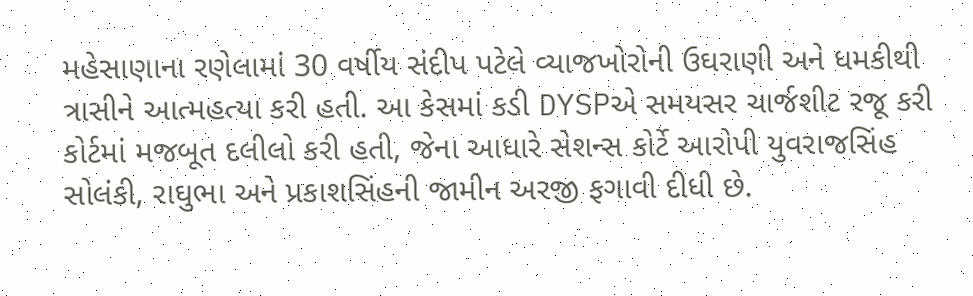મહેસાણાના રણેલામાં 30 વર્ષીય સંદીપ પટેલે વ્યાજખોરોની ઉઘરાણી અને ધમકીથી ત્રાસીને આત્મહત્યા કરી હતી. આ કેસમાં કડી DYSPએ સમયસર ચાર્જશીટ રજૂ કરી કોર્ટમાં મજબૂત દલીલો કરી હતી, જેના આધારે સેશન્સ કોર્ટે આરોપી યુવરાજસિંહ સોલંકી, રાઘુભા અને પ્રકાશસિંહની જામીન અરજી ફગાવી દીધી છે.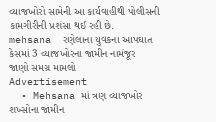વ્યાજખોરો સામેની આ કાર્યવાહીથી પોલીસની કામગીરીની પ્રશંસા થઈ રહી છે.
mehsana  રણેલાના યુવકના આપઘાત કેસમાં 3 વ્યાજખોરના જામીન નામંજૂર  જાણો સમગ્ર મામલો
Advertisement
  • Mehsana માં ત્રણ વ્યાજખોર શખ્સોના જામીન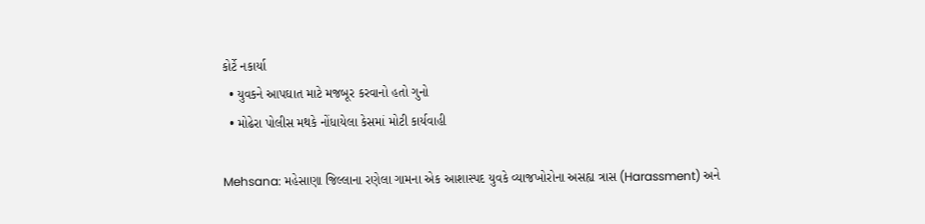કોર્ટે નકાર્યા
  • યુવકને આપઘાત માટે મજબૂર કરવાનો હતો ગુનો
  • મોઢેરા પોલીસ મથકે નોંધાયેલા કેસમાં મોટી કાર્યવાહી

Mehsana: મહેસાણા જિલ્લાના રણેલા ગામના એક આશાસ્પદ યુવકે વ્યાજખોરોના અસહ્ય ત્રાસ (Harassment) અને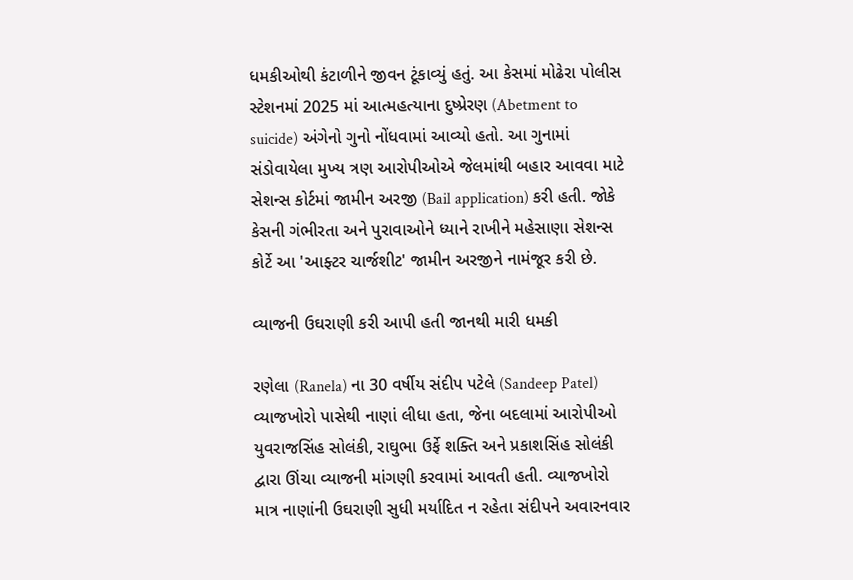ધમકીઓથી કંટાળીને જીવન ટૂંકાવ્યું હતું. આ કેસમાં મોઢેરા પોલીસ સ્ટેશનમાં 2025 માં આત્મહત્યાના દુષ્પ્રેરણ (Abetment to suicide) અંગેનો ગુનો નોંધવામાં આવ્યો હતો. આ ગુનામાં સંડોવાયેલા મુખ્ય ત્રણ આરોપીઓએ જેલમાંથી બહાર આવવા માટે સેશન્સ કોર્ટમાં જામીન અરજી (Bail application) કરી હતી. જોકે કેસની ગંભીરતા અને પુરાવાઓને ધ્યાને રાખીને મહેસાણા સેશન્સ કોર્ટે આ 'આફ્ટર ચાર્જશીટ' જામીન અરજીને નામંજૂર કરી છે.

વ્યાજની ઉઘરાણી કરી આપી હતી જાનથી મારી ધમકી

રણેલા (Ranela) ના 30 વર્ષીય સંદીપ પટેલે (Sandeep Patel) વ્યાજખોરો પાસેથી નાણાં લીધા હતા, જેના બદલામાં આરોપીઓ યુવરાજસિંહ સોલંકી, રાઘુભા ઉર્ફે શક્તિ અને પ્રકાશસિંહ સોલંકી દ્વારા ઊંચા વ્યાજની માંગણી કરવામાં આવતી હતી. વ્યાજખોરો માત્ર નાણાંની ઉઘરાણી સુધી મર્યાદિત ન રહેતા સંદીપને અવારનવાર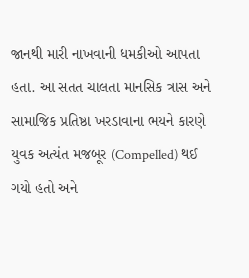જાનથી મારી નાખવાની ધમકીઓ આપતા હતા. આ સતત ચાલતા માનસિક ત્રાસ અને સામાજિક પ્રતિષ્ઠા ખરડાવાના ભયને કારણે યુવક અત્યંત મજબૂર (Compelled) થઈ ગયો હતો અને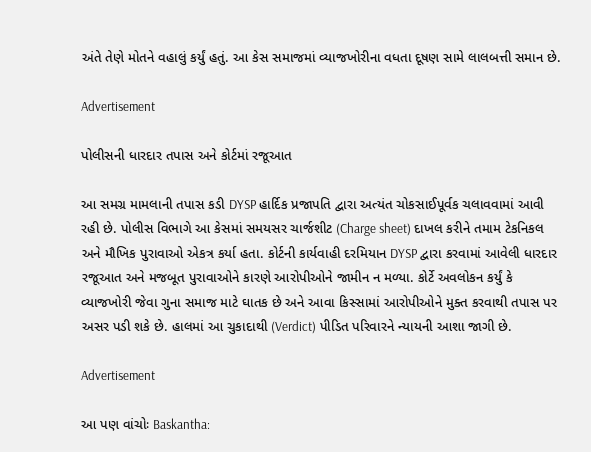અંતે તેણે મોતને વહાલું કર્યું હતું. આ કેસ સમાજમાં વ્યાજખોરીના વધતા દૂષણ સામે લાલબત્તી સમાન છે.

Advertisement

પોલીસની ધારદાર તપાસ અને કોર્ટમાં રજૂઆત

આ સમગ્ર મામલાની તપાસ કડી DYSP હાર્દિક પ્રજાપતિ દ્વારા અત્યંત ચોકસાઈપૂર્વક ચલાવવામાં આવી રહી છે. પોલીસ વિભાગે આ કેસમાં સમયસર ચાર્જશીટ (Charge sheet) દાખલ કરીને તમામ ટેકનિકલ અને મૌખિક પુરાવાઓ એકત્ર કર્યા હતા. કોર્ટની કાર્યવાહી દરમિયાન DYSP દ્વારા કરવામાં આવેલી ધારદાર રજૂઆત અને મજબૂત પુરાવાઓને કારણે આરોપીઓને જામીન ન મળ્યા. કોર્ટે અવલોકન કર્યું કે વ્યાજખોરી જેવા ગુના સમાજ માટે ઘાતક છે અને આવા કિસ્સામાં આરોપીઓને મુક્ત કરવાથી તપાસ પર અસર પડી શકે છે. હાલમાં આ ચુકાદાથી (Verdict) પીડિત પરિવારને ન્યાયની આશા જાગી છે.

Advertisement

આ પણ વાંચોઃ Baskantha: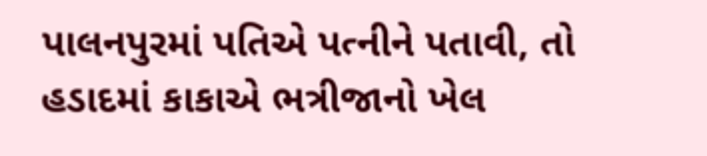પાલનપુરમાં પતિએ પત્નીને પતાવી, તો હડાદમાં કાકાએ ભત્રીજાનો ખેલ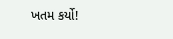ખતમ કર્યો!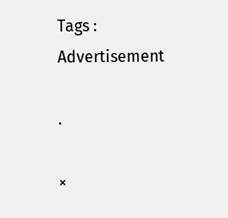Tags :
Advertisement

.

×